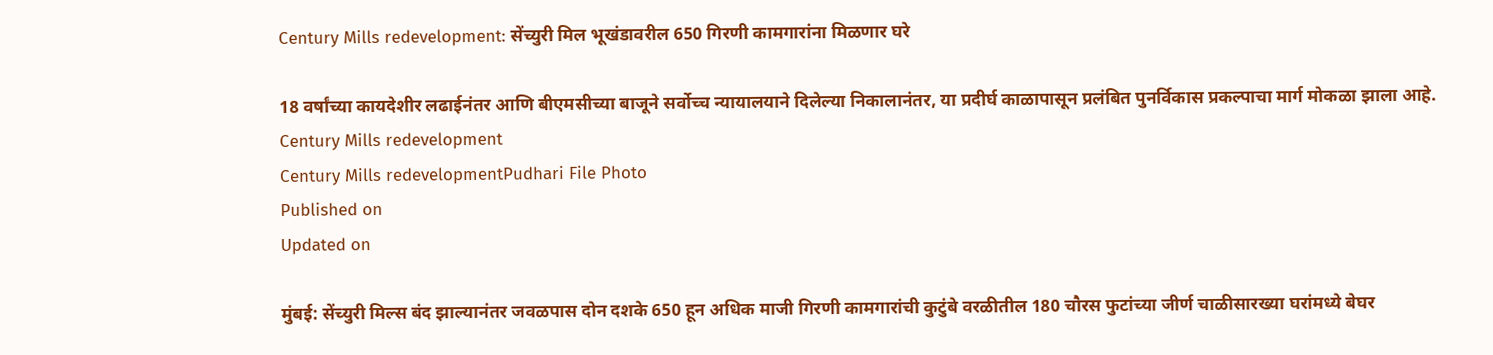Century Mills redevelopment: सेंच्युरी मिल भूखंडावरील 650 गिरणी कामगारांना मिळणार घरे

18 वर्षांच्या कायदेशीर लढाईनंतर आणि बीएमसीच्या बाजूने सर्वोच्च न्यायालयाने दिलेल्या निकालानंतर, या प्रदीर्घ काळापासून प्रलंबित पुनर्विकास प्रकल्पाचा मार्ग मोकळा झाला आहे.
Century Mills redevelopment
Century Mills redevelopmentPudhari File Photo
Published on
Updated on

मुंबई: सेंच्युरी मिल्स बंद झाल्यानंतर जवळपास दोन दशके 650 हून अधिक माजी गिरणी कामगारांची कुटुंबे वरळीतील 180 चौरस फुटांच्या जीर्ण चाळीसारख्या घरांमध्ये बेघर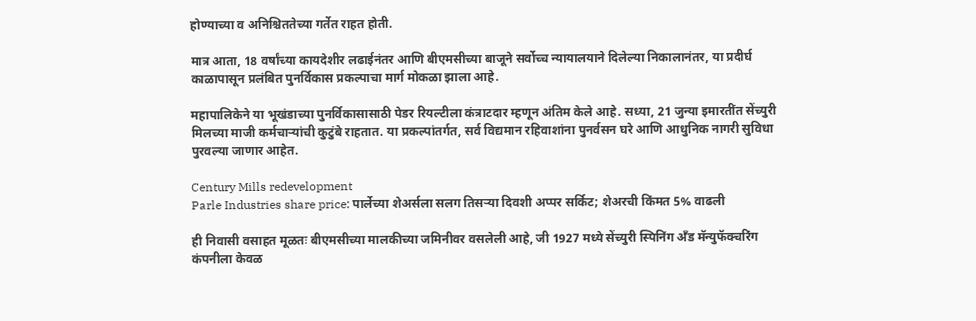होण्याच्या व अनिश्चिततेच्या गर्तेत राहत होती.

मात्र आता, 18 वर्षांच्या कायदेशीर लढाईनंतर आणि बीएमसीच्या बाजूने सर्वोच्च न्यायालयाने दिलेल्या निकालानंतर, या प्रदीर्घ काळापासून प्रलंबित पुनर्विकास प्रकल्पाचा मार्ग मोकळा झाला आहे.

महापालिकेने या भूखंडाच्या पुनर्विकासासाठी पेडर रियल्टीला कंत्राटदार म्हणून अंतिम केले आहे. सध्या, 21 जुन्या इमारतींत सेंच्युरी मिलच्या माजी कर्मचाऱ्यांची कुटुंबे राहतात. या प्रकल्पांतर्गत, सर्व विद्यमान रहिवाशांना पुनर्वसन घरे आणि आधुनिक नागरी सुविधा पुरवल्या जाणार आहेत.

Century Mills redevelopment
Parle Industries share price: पार्लेच्या शेअर्सला सलग तिसऱ्या दिवशी अप्पर सर्किट; शेअरची किंमत 5% वाढली

ही निवासी वसाहत मूळतः बीएमसीच्या मालकीच्या जमिनीवर वसलेली आहे, जी 1927 मध्ये सेंच्युरी स्पिनिंग अँड मॅन्युफॅक्चरिंग कंपनीला केवळ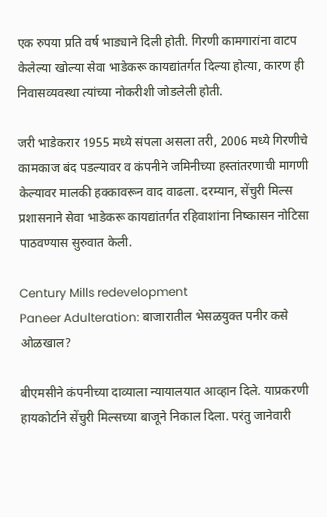एक रुपया प्रति वर्ष भाड्याने दिली होती. गिरणी कामगारांना वाटप केलेल्या खोल्या सेवा भाडेकरू कायद्यांतर्गत दिल्या होत्या, कारण ही निवासव्यवस्था त्यांच्या नोकरीशी जोडलेली होती.

जरी भाडेकरार 1955 मध्ये संपला असला तरी, 2006 मध्ये गिरणीचे कामकाज बंद पडल्यावर व कंपनीने जमिनीच्या हस्तांतरणाची मागणी केल्यावर मालकी हक्कावरून वाद वाढला. दरम्यान, सेंचुरी मिल्स प्रशासनाने सेवा भाडेकरू कायद्यांतर्गत रहिवाशांना निष्कासन नोटिसा पाठवण्यास सुरुवात केली.

Century Mills redevelopment
Paneer Adulteration: बाजारातील भेसळयुक्त पनीर कसे ओळखाल?

बीएमसीने कंपनीच्या दाव्याला न्यायालयात आव्हान दिले. याप्रकरणी हायकोर्टाने सेंचुरी मिल्सच्या बाजूने निकाल दिला. परंतु जानेवारी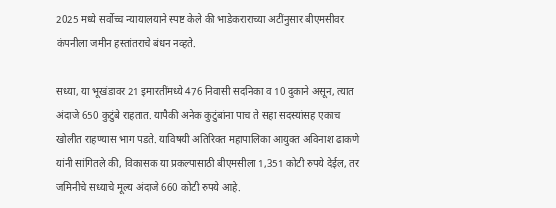2025 मध्ये सर्वोच्च न्यायालयाने स्पष्ट केले की भाडेकराराच्या अटींनुसार बीएमसीवर कंपनीला जमीन हस्तांतराचे बंधन नव्हते.

सध्या, या भूखंडावर 21 इमारतींमध्ये 476 निवासी सदनिका व 10 दुकाने असून, त्यात अंदाजे 650 कुटुंबे राहतात. यापैकी अनेक कुटुंबांना पाच ते सहा सदस्यांसह एकाच खोलीत राहण्यास भाग पडते. याविषयी अतिरिक्त महापालिका आयुक्त अविनाश ढाकणे यांनी सांगितले की, विकासक या प्रकल्पासाठी बीएमसीला 1,351 कोटी रुपये देईल, तर जमिनीचे सध्याचे मूल्य अंदाजे 660 कोटी रुपये आहे.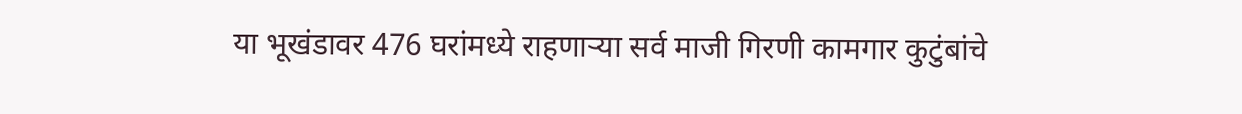या भूखंडावर 476 घरांमध्ये राहणाऱ्या सर्व माजी गिरणी कामगार कुटुंबांचे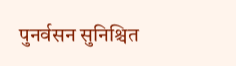पुनर्वसन सुनिश्चित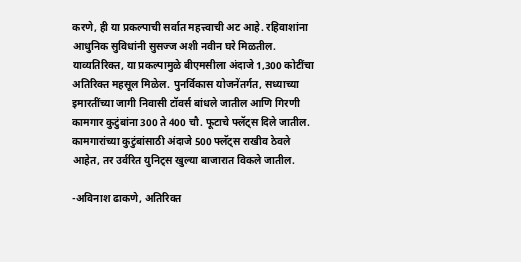करणे, ही या प्रकल्पाची सर्वात महत्त्वाची अट आहे. रहिवाशांना आधुनिक सुविधांनी सुसज्ज अशी नवीन घरे मिळतील. याव्यतिरिक्त, या प्रकल्पामुळे बीएमसीला अंदाजे 1,300 कोटींचा अतिरिक्त महसूल मिळेल. पुनर्विकास योजनेंतर्गत, सध्याच्या इमारतींच्या जागी निवासी टॉवर्स बांधले जातील आणि गिरणी कामगार कुटुंबांना 300 ते 400 चौ. फूटाचे फ्लॅट्स दिले जातील. कामगारांच्या कुटुंबांसाठी अंदाजे 500 फ्लॅट्स राखीव ठेवले आहेत, तर उर्वरित युनिट्स खुल्या बाजारात विकले जातील.

-अविनाश ढाकणे, अतिरिक्त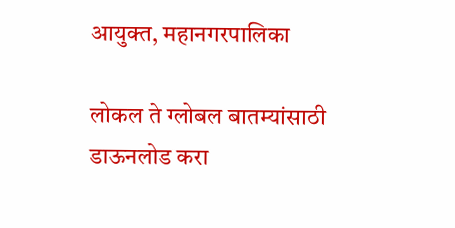आयुक्त, महानगरपालिका

लोकल ते ग्लोबल बातम्यांसाठी डाऊनलोड करा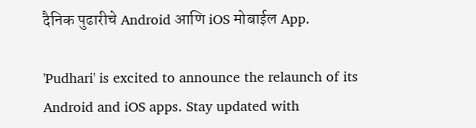दैनिक पुढारीचे Android आणि iOS मोबाईल App.

'Pudhari' is excited to announce the relaunch of its Android and iOS apps. Stay updated with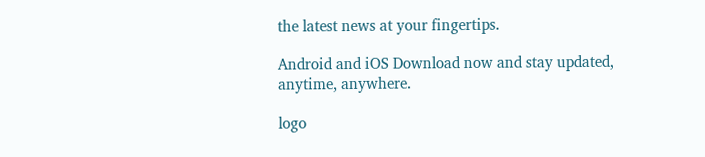the latest news at your fingertips.

Android and iOS Download now and stay updated, anytime, anywhere.

logo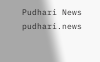Pudhari News
pudhari.news